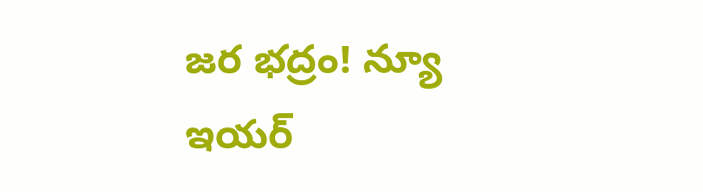జర భద్రం! న్యూ ఇయర్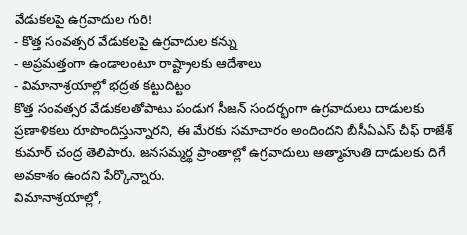వేడుకలపై ఉగ్రవాదుల గురి!
- కొత్త సంవత్సర వేడుకలపై ఉగ్రవాదుల కన్ను
- అప్రమత్తంగా ఉండాలంటూ రాష్ట్రాలకు ఆదేశాలు
- విమానాశ్రయాల్లో భద్రత కట్టుదిట్టం
కొత్త సంవత్సర వేడుకలతోపాటు పండుగ సీజన్ సందర్భంగా ఉగ్రవాదులు దాడులకు ప్రణాళికలు రూపొందిస్తున్నారని, ఈ మేరకు సమాచారం అందిందని బీసీఏఎస్ చీఫ్ రాజేశ్ కుమార్ చంద్ర తెలిపారు. జనసమ్మర్థ ప్రాంతాల్లో ఉగ్రవాదులు ఆత్మాహుతి దాడులకు దిగే అవకాశం ఉందని పేర్కొన్నారు.
విమానాశ్రయాల్లో,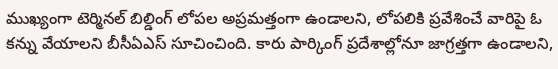ముఖ్యంగా టెర్మినల్ బిల్డింగ్ లోపల అప్రమత్తంగా ఉండాలని, లోపలికి ప్రవేశించే వారిపై ఓ కన్ను వేయాలని బీసీఏఎస్ సూచించింది. కారు పార్కింగ్ ప్రదేశాల్లోనూ జాగ్రత్తగా ఉండాలని,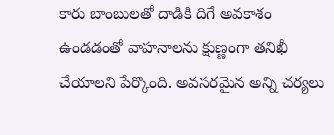కారు బాంబులతో దాడికి దిగే అవకాశం ఉండడంతో వాహనాలను క్షుణ్ణంగా తనిఖీ చేయాలని పేర్కొంది. అవసరమైన అన్ని చర్యలు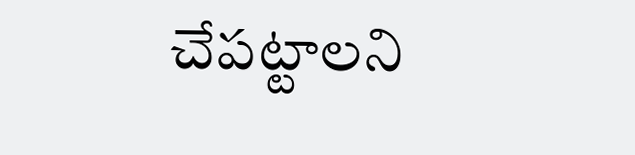చేపట్టాలని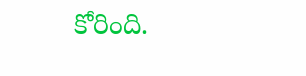కోరింది.